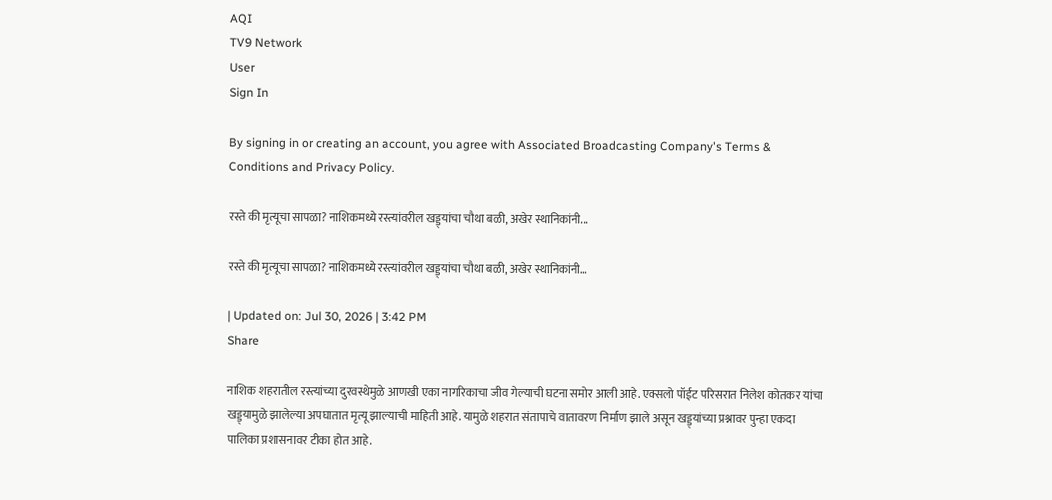AQI
TV9 Network
User
Sign In

By signing in or creating an account, you agree with Associated Broadcasting Company's Terms & Conditions and Privacy Policy.

रस्ते की मृत्यूचा सापळा? नाशिकमध्ये रस्त्यांवरील खड्ड्यांचा चौथा बळी, अखेर स्थानिकांनी...

रस्ते की मृत्यूचा सापळा? नाशिकमध्ये रस्त्यांवरील खड्ड्यांचा चौथा बळी, अखेर स्थानिकांनी…

| Updated on: Jul 30, 2026 | 3:42 PM
Share

नाशिक शहरातील रस्त्यांच्या दुरवस्थेमुळे आणखी एका नागरिकाचा जीव गेल्याची घटना समोर आली आहे. एक्सलो पॉईंट परिसरात निलेश कोतकर यांचा खड्ड्यामुळे झालेल्या अपघातात मृत्यू झाल्याची माहिती आहे. यामुळे शहरात संतापाचे वातावरण निर्माण झाले असून खड्ड्यांच्या प्रश्नावर पुन्हा एकदा पालिका प्रशासनावर टीका होत आहे.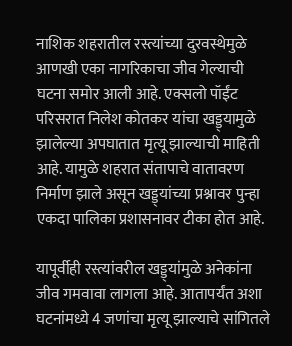नाशिक शहरातील रस्त्यांच्या दुरवस्थेमुळे आणखी एका नागरिकाचा जीव गेल्याची घटना समोर आली आहे. एक्सलो पॉईंट परिसरात निलेश कोतकर यांचा खड्ड्यामुळे झालेल्या अपघातात मृत्यू झाल्याची माहिती आहे. यामुळे शहरात संतापाचे वातावरण निर्माण झाले असून खड्ड्यांच्या प्रश्नावर पुन्हा एकदा पालिका प्रशासनावर टीका होत आहे.

यापूर्वीही रस्त्यांवरील खड्ड्यांमुळे अनेकांना जीव गमवावा लागला आहे. आतापर्यंत अशा घटनांमध्ये 4 जणांचा मृत्यू झाल्याचे सांगितले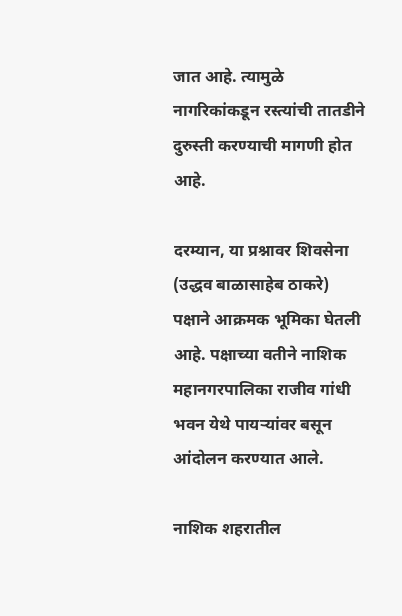जात आहे. त्यामुळे नागरिकांकडून रस्त्यांची तातडीने दुरुस्ती करण्याची मागणी होत आहे.

दरम्यान, या प्रश्नावर शिवसेना (उद्धव बाळासाहेब ठाकरे) पक्षाने आक्रमक भूमिका घेतली आहे. पक्षाच्या वतीने नाशिक महानगरपालिका राजीव गांधी भवन येथे पायऱ्यांवर बसून आंदोलन करण्यात आले.

नाशिक शहरातील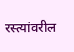रस्त्यांवरील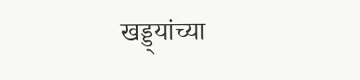खड्ड्यांच्या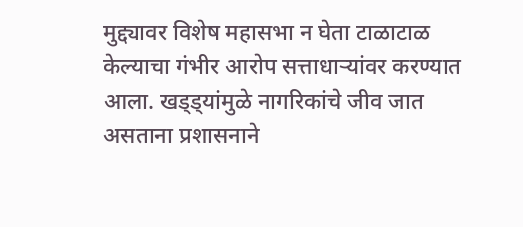मुद्द्यावर विशेष महासभा न घेता टाळाटाळ केल्याचा गंभीर आरोप सत्ताधाऱ्यांवर करण्यात आला. खड्ड्यांमुळे नागरिकांचे जीव जात असताना प्रशासनाने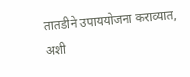तातडीने उपाययोजना कराव्यात, अशी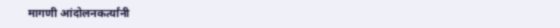मागणी आंदोलनकर्त्यांनी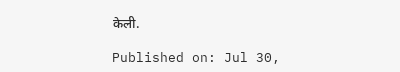केली.

Published on: Jul 30,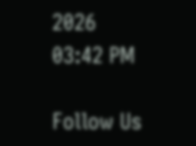2026 03:42 PM

Follow Us